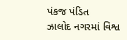પંકજ પંડિત
ઝાલોદ નગરમાં વિશ્વ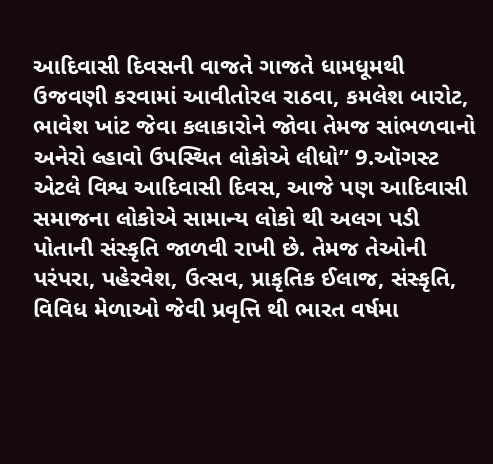આદિવાસી દિવસની વાજતે ગાજતે ધામધૂમથી ઉજવણી કરવામાં આવીતોરલ રાઠવા, કમલેશ બારોટ, ભાવેશ ખાંટ જેવા કલાકારોને જોવા તેમજ સાંભળવાનો અનેરો લ્હાવો ઉપસ્થિત લોકોએ લીધો” 9.ઑગસ્ટ એટલે વિશ્વ આદિવાસી દિવસ, આજે પણ આદિવાસી સમાજના લોકોએ સામાન્ય લોકો થી અલગ પડી પોતાની સંસ્કૃતિ જાળવી રાખી છે. તેમજ તેઓની પરંપરા, પહેરવેશ, ઉત્સવ, પ્રાકૃતિક ઈલાજ, સંસ્કૃતિ, વિવિધ મેળાઓ જેવી પ્રવૃત્તિ થી ભારત વર્ષમા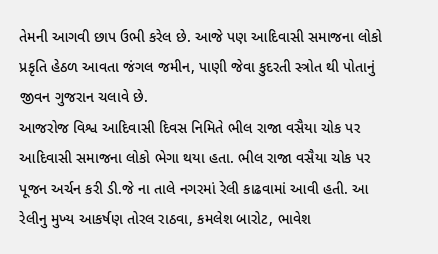તેમની આગવી છાપ ઉભી કરેલ છે. આજે પણ આદિવાસી સમાજના લોકો પ્રકૃતિ હેઠળ આવતા જંગલ જમીન, પાણી જેવા કુદરતી સ્ત્રોત થી પોતાનું જીવન ગુજરાન ચલાવે છે.
આજરોજ વિશ્વ આદિવાસી દિવસ નિમિતે ભીલ રાજા વસૈયા ચોક પર આદિવાસી સમાજના લોકો ભેગા થયા હતા. ભીલ રાજા વસૈયા ચોક પર પૂજન અર્ચન કરી ડી.જે ના તાલે નગરમાં રેલી કાઢવામાં આવી હતી. આ રેલીનુ મુખ્ય આકર્ષણ તોરલ રાઠવા, કમલેશ બારોટ, ભાવેશ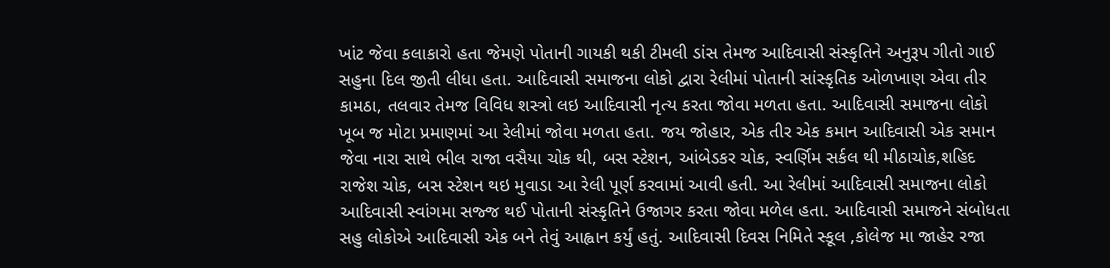ખાંટ જેવા કલાકારો હતા જેમણે પોતાની ગાયકી થકી ટીમલી ડાંસ તેમજ આદિવાસી સંસ્કૃતિને અનુરૂપ ગીતો ગાઈ સહુના દિલ જીતી લીધા હતા. આદિવાસી સમાજના લોકો દ્વારા રેલીમાં પોતાની સાંસ્કૃતિક ઓળખાણ એવા તીર કામઠા, તલવાર તેમજ વિવિધ શસ્ત્રો લઇ આદિવાસી નૃત્ય કરતા જોવા મળતા હતા. આદિવાસી સમાજના લોકો ખૂબ જ મોટા પ્રમાણમાં આ રેલીમાં જોવા મળતા હતા. જય જોહાર, એક તીર એક કમાન આદિવાસી એક સમાન જેવા નારા સાથે ભીલ રાજા વસૈયા ચોક થી, બસ સ્ટેશન, આંબેડકર ચોક, સ્વર્ણિમ સર્કલ થી મીઠાચોક,શહિદ રાજેશ ચોક, બસ સ્ટેશન થઇ મુવાડા આ રેલી પૂર્ણ કરવામાં આવી હતી. આ રેલીમાં આદિવાસી સમાજના લોકો આદિવાસી સ્વાંગમા સજ્જ થઈ પોતાની સંસ્કૃતિને ઉજાગર કરતા જોવા મળેલ હતા. આદિવાસી સમાજને સંબોધતા સહુ લોકોએ આદિવાસી એક બને તેવું આહ્વાન કર્યું હતું. આદિવાસી દિવસ નિમિતે સ્કૂલ ,કોલેજ મા જાહેર રજા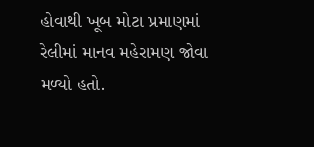હોવાથી ખૂબ મોટા પ્રમાણમાં રેલીમાં માનવ મહેરામણ જોવા મળ્યો હતો.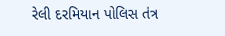રેલી દરમિયાન પોલિસ તંત્ર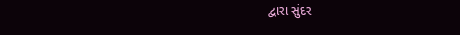દ્વારા સુંદર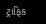ટ્રાફિક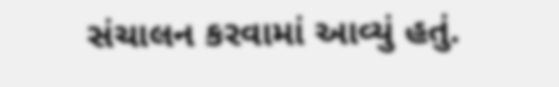સંચાલન કરવામાં આવ્યું હતું.